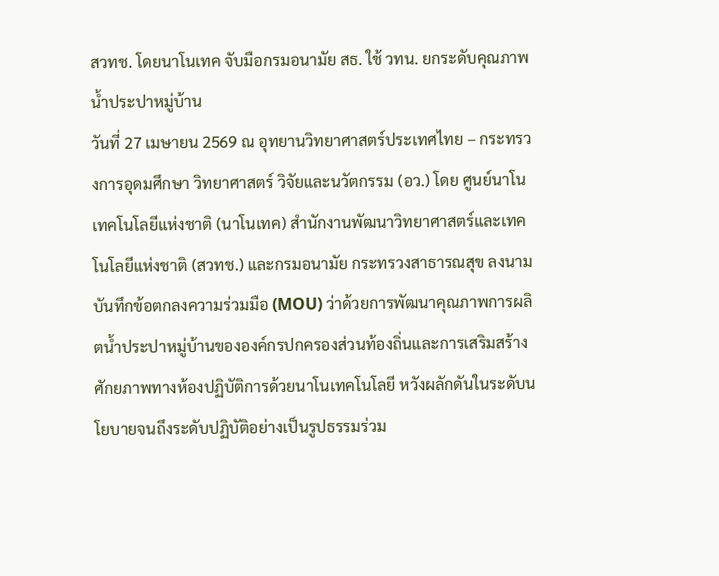สวทช. โดยนาโนเทค จับมือกรมอนามัย สธ. ใช้ วทน. ยกระดับคุณภาพน้ำประปาหมู่บ้าน
วันที่ 27 เมษายน 2569 ณ อุทยานวิทยาศาสตร์ประเทศไทย – กระทรวงการอุดมศึกษา วิทยาศาสตร์ วิจัยและนวัตกรรม (อว.) โดย ศูนย์นาโนเทคโนโลยีแห่งชาติ (นาโนเทค) สำนักงานพัฒนาวิทยาศาสตร์และเทคโนโลยีแห่งชาติ (สวทช.) และกรมอนามัย กระทรวงสาธารณสุข ลงนามบันทึกข้อตกลงความร่วมมือ (MOU) ว่าด้วยการพัฒนาคุณภาพการผลิตน้ำประปาหมู่บ้านขององค์กรปกครองส่วนท้องถิ่นและการเสริมสร้างศักยภาพทางห้องปฏิบัติการด้วยนาโนเทคโนโลยี หวังผลักดันในระดับนโยบายจนถึงระดับปฏิบัติอย่างเป็นรูปธรรมร่วม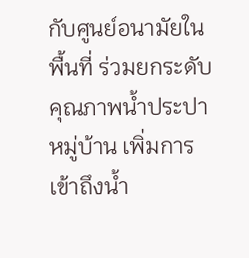กับศูนย์อนามัยในพื้นที่ ร่วมยกระดับคุณภาพน้ำประปาหมู่บ้าน เพิ่มการเข้าถึงน้ำ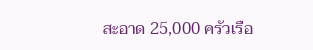สะอาด 25,000 ครัวเรือ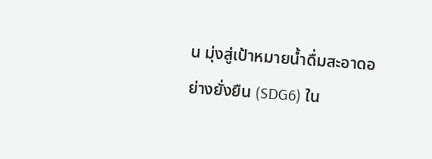น มุ่งสู่เป้าหมายน้ำดื่มสะอาดอย่างยั่งยืน (SDG6) ใน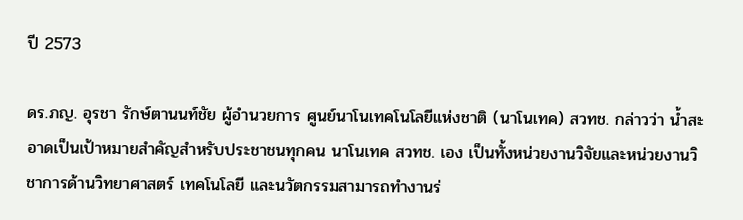ปี 2573

ดร.ภญ. อุรชา รักษ์ตานนท์ชัย ผู้อำนวยการ ศูนย์นาโนเทคโนโลยีแห่งชาติ (นาโนเทค) สวทช. กล่าวว่า น้ำสะอาดเป็นเป้าหมายสำคัญสำหรับประชาชนทุกคน นาโนเทค สวทช. เอง เป็นทั้งหน่วยงานวิจัยและหน่วยงานวิชาการด้านวิทยาศาสตร์ เทคโนโลยี และนวัตกรรมสามารถทำงานร่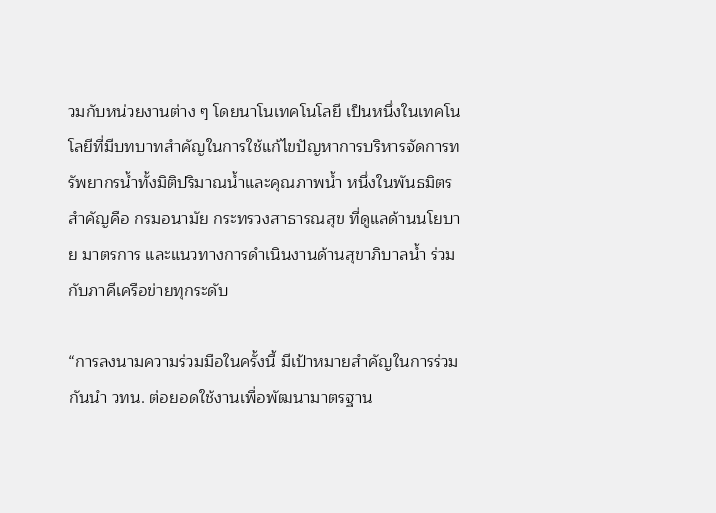วมกับหน่วยงานต่าง ๆ โดยนาโนเทคโนโลยี เป็นหนึ่งในเทคโนโลยีที่มีบทบาทสำคัญในการใช้แก้ไขปัญหาการบริหารจัดการทรัพยากรน้ำทั้งมิติปริมาณน้ำและคุณภาพน้ำ หนึ่งในพันธมิตรสำคัญคือ กรมอนามัย กระทรวงสาธารณสุข ที่ดูแลด้านนโยบาย มาตรการ และแนวทางการดำเนินงานด้านสุขาภิบาลน้ำ ร่วมกับภาคีเครือข่ายทุกระดับ

“การลงนามความร่วมมือในครั้งนี้ มีเป้าหมายสำคัญในการร่วมกันนำ วทน. ต่อยอดใช้งานเพื่อพัฒนามาตรฐาน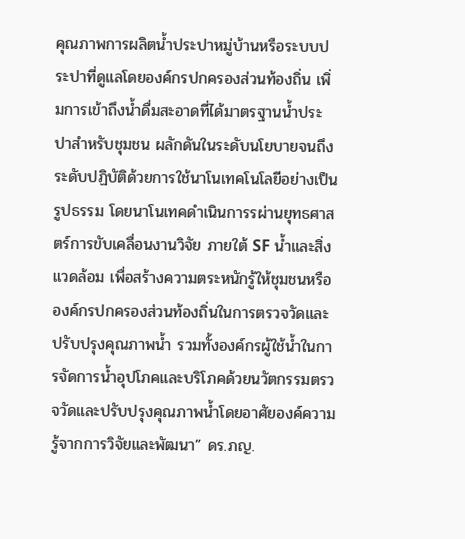คุณภาพการผลิตน้ำประปาหมู่บ้านหรือระบบประปาที่ดูแลโดยองค์กรปกครองส่วนท้องถิ่น เพิ่มการเข้าถึงน้ำดื่มสะอาดที่ได้มาตรฐานน้ำประปาสำหรับชุมชน ผลักดันในระดับนโยบายจนถึงระดับปฏิบัติด้วยการใช้นาโนเทคโนโลยีอย่างเป็นรูปธรรม โดยนาโนเทคดำเนินการรผ่านยุทธศาสตร์การขับเคลื่อนงานวิจัย ภายใต้ SF น้ำและสิ่งแวดล้อม เพื่อสร้างความตระหนักรู้ให้ชุมชนหรือองค์กรปกครองส่วนท้องถิ่นในการตรวจวัดและปรับปรุงคุณภาพน้ำ รวมทั้งองค์กรผู้ใช้น้ำในการจัดการน้ำอุปโภคและบริโภคด้วยนวัตกรรมตรวจวัดและปรับปรุงคุณภาพน้ำโดยอาศัยองค์ความรู้จากการวิจัยและพัฒนา” ดร.ภญ.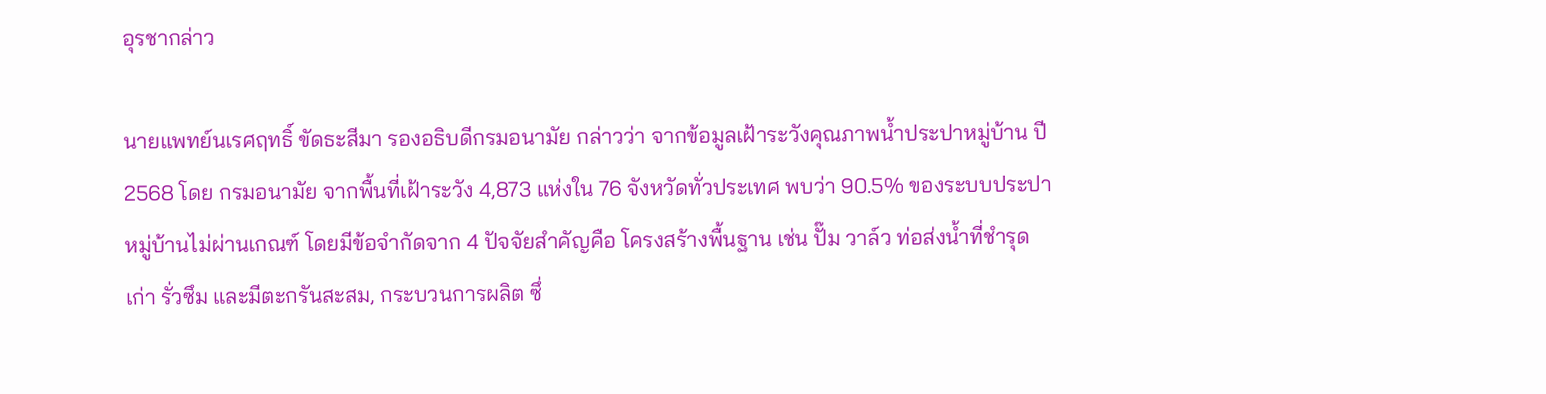อุรชากล่าว

นายแพทย์นเรศฤทธิ์ ขัดธะสีมา รองอธิบดีกรมอนามัย กล่าวว่า จากข้อมูลเฝ้าระวังคุณภาพนํ้าประปาหมู่บ้าน ปี2568 โดย กรมอนามัย จากพื้นที่เฝ้าระวัง 4,873 แห่งใน 76 จังหวัดทั่วประเทศ พบว่า 90.5% ของระบบประปาหมู่บ้านไม่ผ่านเกณฑ์ โดยมีข้อจำกัดจาก 4 ปัจจัยสำคัญคือ โครงสร้างพื้นฐาน เช่น ปั๊ม วาล์ว ท่อส่งน้ำที่ชำรุด เก่า รั่วซึม และมีตะกรันสะสม, กระบวนการผลิต ซึ่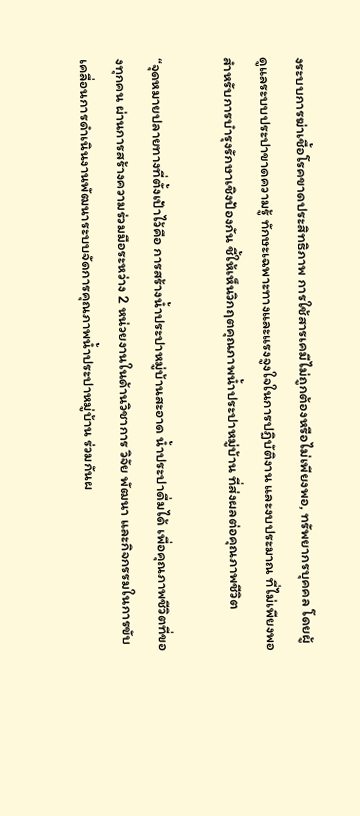งระบบการฆ่าเชื้อโรคขาดประสิทธิภาพ การใช้สารเคมีไม่ถูกต้องหรือไม่เพียงพอ, ทรัพยากรบุคคล โดยผู้ดูแลระบบประปาขาดความรู้ ทักษะเฉพาะทางและแรงจูงใจในการปฏิบัติงาน และงบประมาณ ที่ไม่เพียงพอสำหรับการบำรุงรักษาเชิงป้องกัน ชี้ให้เห็นวิกฤตคุณภาพน้ำประปาหมู่บ้าน ที่ส่งผลต่อคุณภาพชีวิต

“จุดหมายปลายทางที่ตั้งเป้าไว้คือ การสร้างน้ำประปาหมู่บ้านสะอาด น้ำประปาดื่มได้ เพื่อคุณภาพชีวิตที่ของทุกคน ผ่านการสร้างความร่วมมือระหว่าง 2 หน่วยงานในด้านวิชาการ วิจัย พัฒนา และกิจกรรมในการขับเคลื่อนการดำเนินงานพัฒนาระบบจัดการคุณภาพน้ำประปาหมู่บ้าน ร่วมกันผ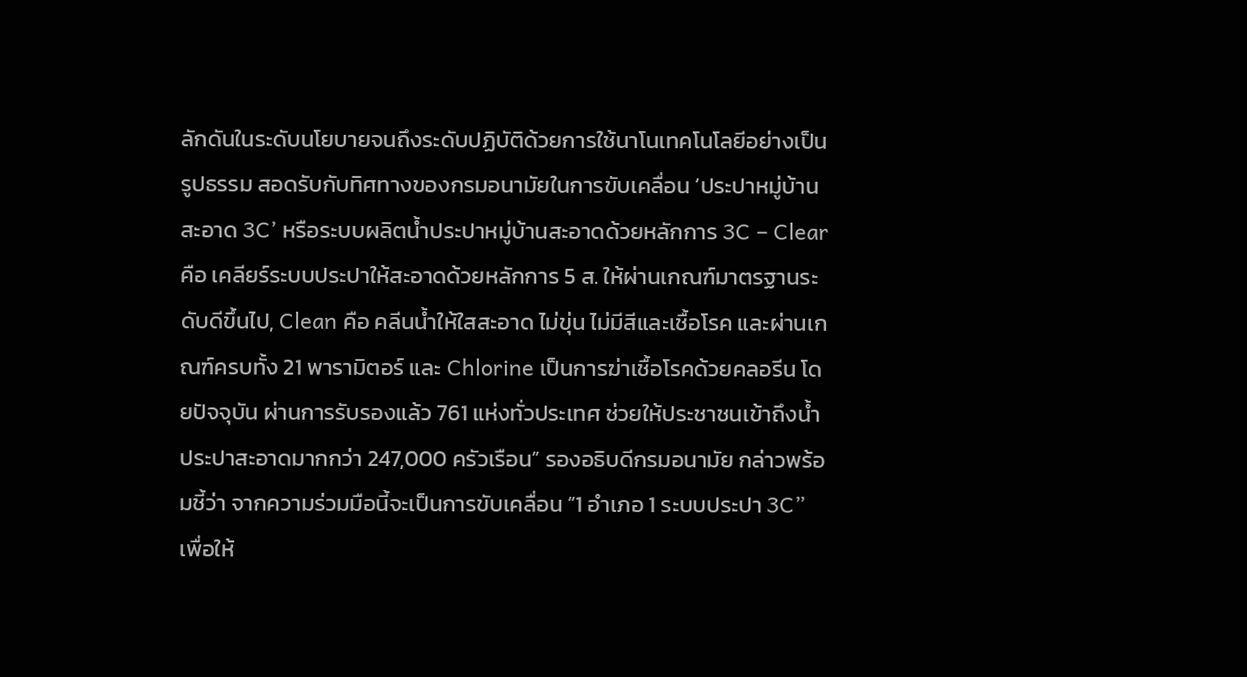ลักดันในระดับนโยบายจนถึงระดับปฏิบัติด้วยการใช้นาโนเทคโนโลยีอย่างเป็นรูปธรรม สอดรับกับทิศทางของกรมอนามัยในการขับเคลื่อน ‘ประปาหมู่บ้านสะอาด 3C’ หรือระบบผลิตน้ำประปาหมู่บ้านสะอาดด้วยหลักการ 3C – Clear คือ เคลียร์ระบบประปาให้สะอาดด้วยหลักการ 5 ส. ให้ผ่านเกณฑ์มาตรฐานระดับดีขึ้นไป, Clean คือ คลีนน้ำให้ใสสะอาด ไม่ขุ่น ไม่มีสีและเชื้อโรค และผ่านเกณฑ์ครบทั้ง 21 พารามิตอร์ และ Chlorine เป็นการฆ่าเชื้อโรคด้วยคลอรีน โดยปัจจุบัน ผ่านการรับรองแล้ว 761 แห่งทั่วประเทศ ช่วยให้ประชาชนเข้าถึงน้ำประปาสะอาดมากกว่า 247,000 ครัวเรือน” รองอธิบดีกรมอนามัย กล่าวพร้อมชี้ว่า จากความร่วมมือนี้จะเป็นการขับเคลื่อน “1 อำเภอ 1 ระบบประปา 3C” เพื่อให้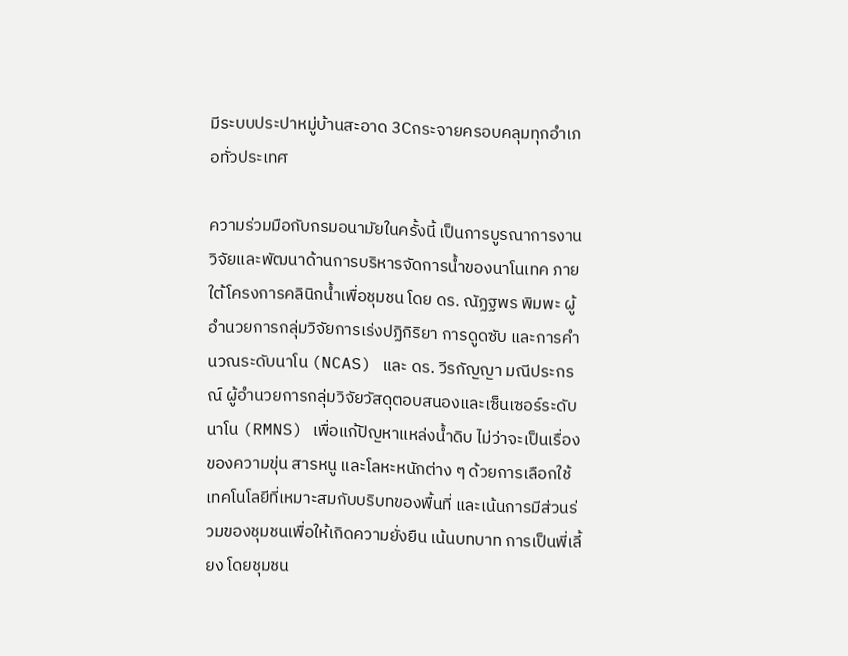มีระบบประปาหมู่บ้านสะอาด 3Cกระจายครอบคลุมทุกอำเภอทั่วประเทศ

ความร่วมมือกับกรมอนามัยในครั้งนี้ เป็นการบูรณาการงานวิจัยและพัฒนาด้านการบริหารจัดการน้ำของนาโนเทค ภายใต้โครงการคลินิกน้ำเพื่อชุมชน โดย ดร. ณัฏฐพร พิมพะ ผู้อำนวยการกลุ่มวิจัยการเร่งปฏิกิริยา การดูดซับ และการคำนวณระดับนาโน (NCAS) และ ดร. วีรกัญญา มณีประกรณ์ ผู้อำนวยการกลุ่มวิจัยวัสดุตอบสนองและเซ็นเซอร์ระดับนาโน (RMNS) เพื่อแก้ปัญหาแหล่งนํ้าดิบ ไม่ว่าจะเป็นเรื่องของความขุ่น สารหนู และโลหะหนักต่าง ๆ ด้วยการเลือกใช้เทคโนโลยีที่เหมาะสมกับบริบทของพื้นที่ และเน้นการมีส่วนร่วมของชุมชนเพื่อให้เกิดความยั่งยืน เน้นบทบาท การเป็นพี่เลี้ยง โดยชุมชน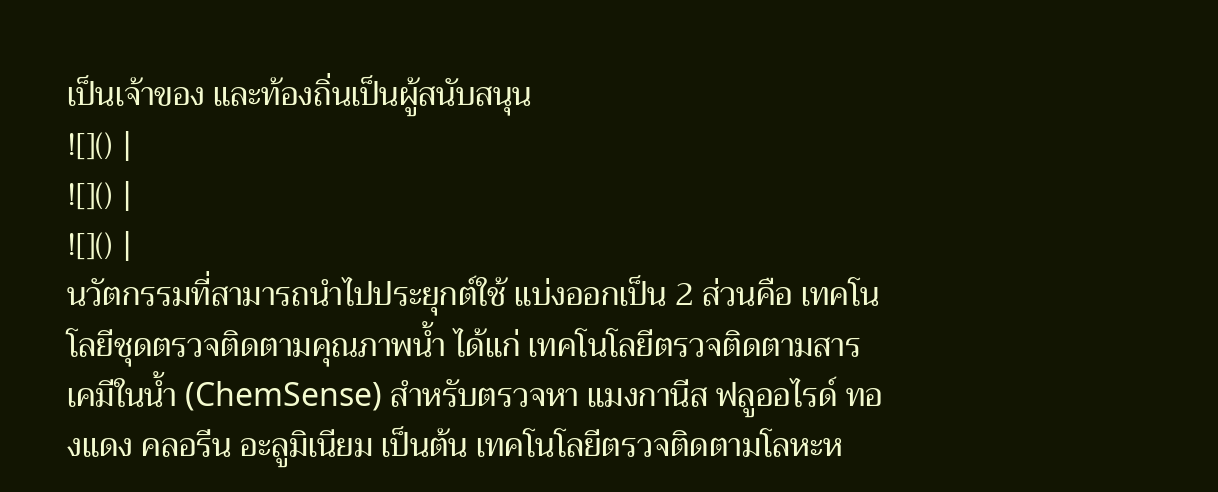เป็นเจ้าของ และท้องถิ่นเป็นผู้สนับสนุน
![]() |
![]() |
![]() |
นวัตกรรมที่สามารถนำไปประยุกต์ใช้ แบ่งออกเป็น 2 ส่วนคือ เทคโนโลยีชุดตรวจติดตามคุณภาพน้ำ ได้แก่ เทคโนโลยีตรวจติดตามสารเคมีในน้ำ (ChemSense) สำหรับตรวจหา แมงกานีส ฟลูออไรด์ ทองแดง คลอรีน อะลูมิเนียม เป็นต้น เทคโนโลยีตรวจติดตามโลหะห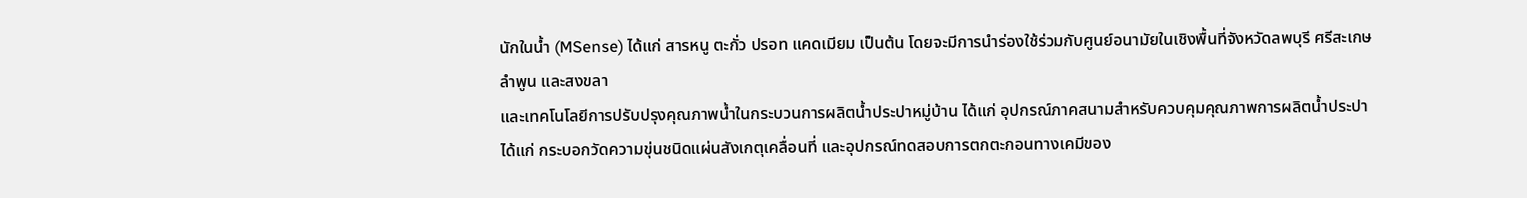นักในน้ำ (MSense) ได้แก่ สารหนู ตะกั่ว ปรอท แคดเมียม เป็นต้น โดยจะมีการนำร่องใช้ร่วมกับศูนย์อนามัยในเชิงพื้นที่จังหวัดลพบุรี ศรีสะเกษ ลำพูน และสงขลา
และเทคโนโลยีการปรับปรุงคุณภาพน้ำในกระบวนการผลิตน้ำประปาหมู่บ้าน ได้แก่ อุปกรณ์ภาคสนามสำหรับควบคุมคุณภาพการผลิตน้ำประปา ได้แก่ กระบอกวัดความขุ่นชนิดแผ่นสังเกตุเคลื่อนที่ และอุปกรณ์ทดสอบการตกตะกอนทางเคมีของ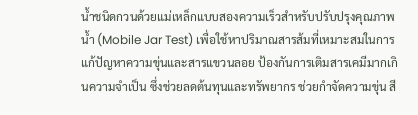น้ำชนิดกวนด้วยแม่เหล็กแบบสองความเร็วสำหรับปรับปรุงคุณภาพน้ำ (Mobile Jar Test) เพื่อใช้หาปริมาณสารส้มที่เหมาะสมในการแก้ปัญหาความขุ่นและสารแขวนลอย ป้องกันการเติมสารเคมีมากเกินความจำเป็น ซึ่งช่วยลดต้นทุนและทรัพยากร ช่วยกำจัดความขุ่น สี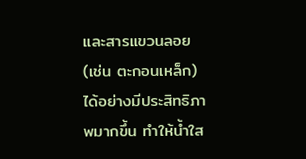และสารแขวนลอย (เช่น ตะกอนเหล็ก) ได้อย่างมีประสิทธิภาพมากขึ้น ทำให้น้ำใส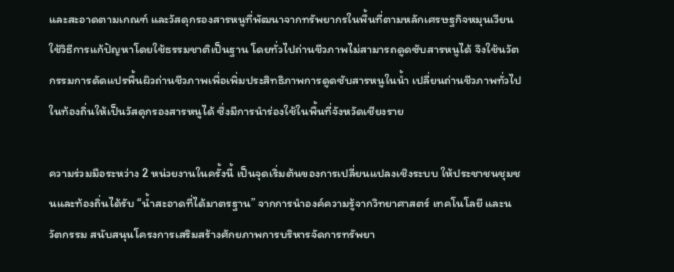และสะอาดตามเกณฑ์ และวัสดุกรองสารหนูที่พัฒนาจากทรัพยากรในพื้นที่ตามหลักเศรษฐกิจหมุนเวียน ใช้วิธีการแก้ปัญหาโดยใช้ธรรมชาติเป็นฐาน โดยทั่วไปถ่านชีวภาพไม่สามารถดูดซับสารหนูได้ จึงใช้นวัตกรรมการดัดแปรพื้นผิวถ่านชีวภาพเพื่อเพิ่มประสิทธิภาพการดูดซับสารหนูในน้ำ เปลี่ยนถ่านชีวภาพทั่วไปในท้องถิ่นให้เป็นวัสดุกรองสารหนูได้ ซึ่งมีการนำร่องใช้ในพื้นที่จังหวัดเชียงราย

ความร่วมมือระหว่าง 2 หน่วยงานในครั้งนี้ เป็นจุดเริ่มต้นของการเปลี่ยนแปลงเชิงระบบ ให้ประชาชนชุมชนและท้องถิ่นได้รับ “น้ำสะอาดที่ได้มาตรฐาน” จากการนำองค์ความรู้จากวิทยาศาสตร์ เทคโนโลยี และนวัตกรรม สนับสนุนโครงการเสริมสร้างศักยภาพการบริหารจัดการทรัพยา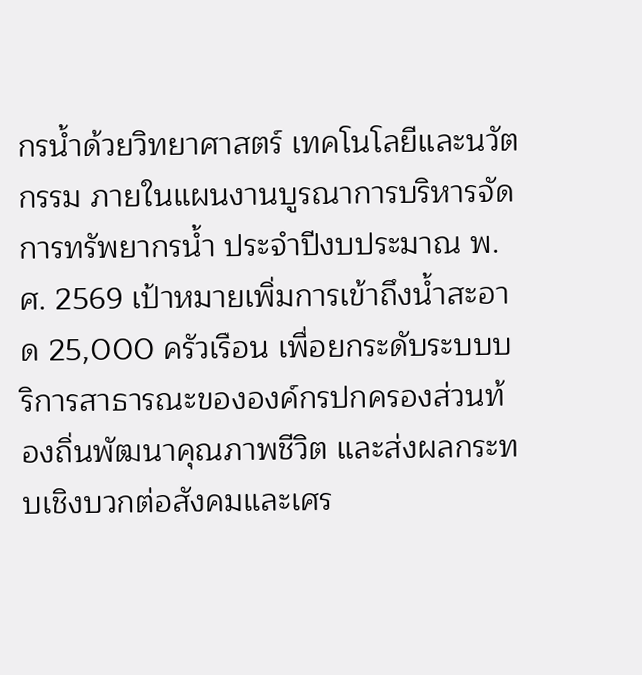กรน้ำด้วยวิทยาศาสตร์ เทคโนโลยีและนวัตกรรม ภายในแผนงานบูรณาการบริหารจัดการทรัพยากรน้ำ ประจำปีงบประมาณ พ.ศ. 2569 เป้าหมายเพิ่มการเข้าถึงน้ำสะอาด 25,000 ครัวเรือน เพื่อยกระดับระบบบริการสาธารณะขององค์กรปกครองส่วนท้องถิ่นพัฒนาคุณภาพชีวิต และส่งผลกระทบเชิงบวกต่อสังคมและเศร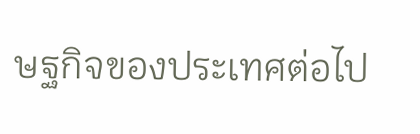ษฐกิจของประเทศต่อไป